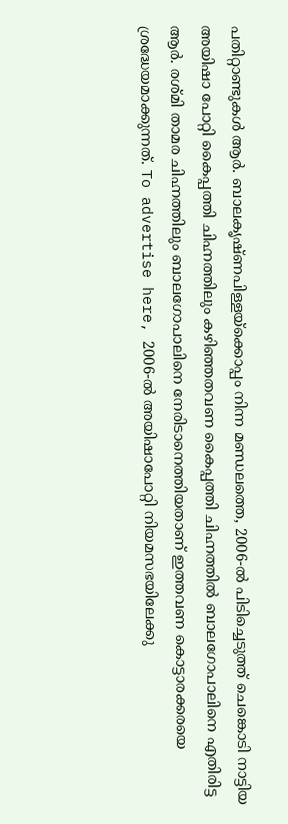പതിറ്റാണ്ടുകൾ ആർ. ബാലകൃഷ്ണപിള്ളയ്ക്കൊപ്പം നിന്ന മണ്ഡലത്തെ, 2006-ൽ പിടിച്ചെടുത്ത് ചെങ്കൊടി നാട്ടിയ അയിഷാ പോറ്റി കൈപ്പത്തി ചിഹ്നത്തിലും കഴിഞ്ഞതവണ കൈപ്പത്തി ചിഹ്നത്തിൽ ബാലഗോപാലിനെ എതിരിട്ട ആർ. രശ്മി താമര ചിഹ്നത്തിലും ബാലഗോപാലിനെ നേരിടാനെത്തിയതാണ് ഇത്തവണ കൊട്ടാരക്കരയെ ശ്രദ്ധേയമാക്കുന്നത്. To advertise here, 2006-ൽ അയിഷാപോറ്റി നിയമസഭയിലേക്കു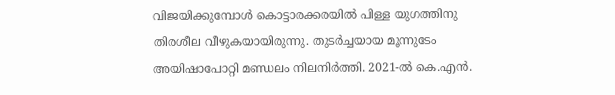വിജയിക്കുമ്പോൾ കൊട്ടാരക്കരയിൽ പിള്ള യുഗത്തിനു തിരശീല വീഴുകയായിരുന്നു. തുടർച്ചയായ മൂന്നുടേം അയിഷാപോറ്റി മണ്ഡലം നിലനിർത്തി. 2021-ൽ കെ.എൻ.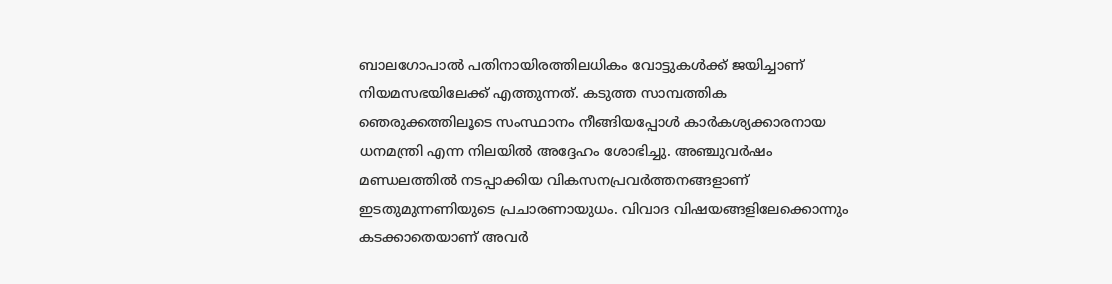ബാലഗോപാൽ പതിനായിരത്തിലധികം വോട്ടുകൾക്ക് ജയിച്ചാണ് നിയമസഭയിലേക്ക് എത്തുന്നത്. കടുത്ത സാമ്പത്തിക ഞെരുക്കത്തിലൂടെ സംസ്ഥാനം നീങ്ങിയപ്പോൾ കാർകശ്യക്കാരനായ ധനമന്ത്രി എന്ന നിലയിൽ അദ്ദേഹം ശോഭിച്ചു. അഞ്ചുവർഷം മണ്ഡലത്തിൽ നടപ്പാക്കിയ വികസനപ്രവർത്തനങ്ങളാണ് ഇടതുമുന്നണിയുടെ പ്രചാരണായുധം. വിവാദ വിഷയങ്ങളിലേക്കൊന്നും കടക്കാതെയാണ് അവർ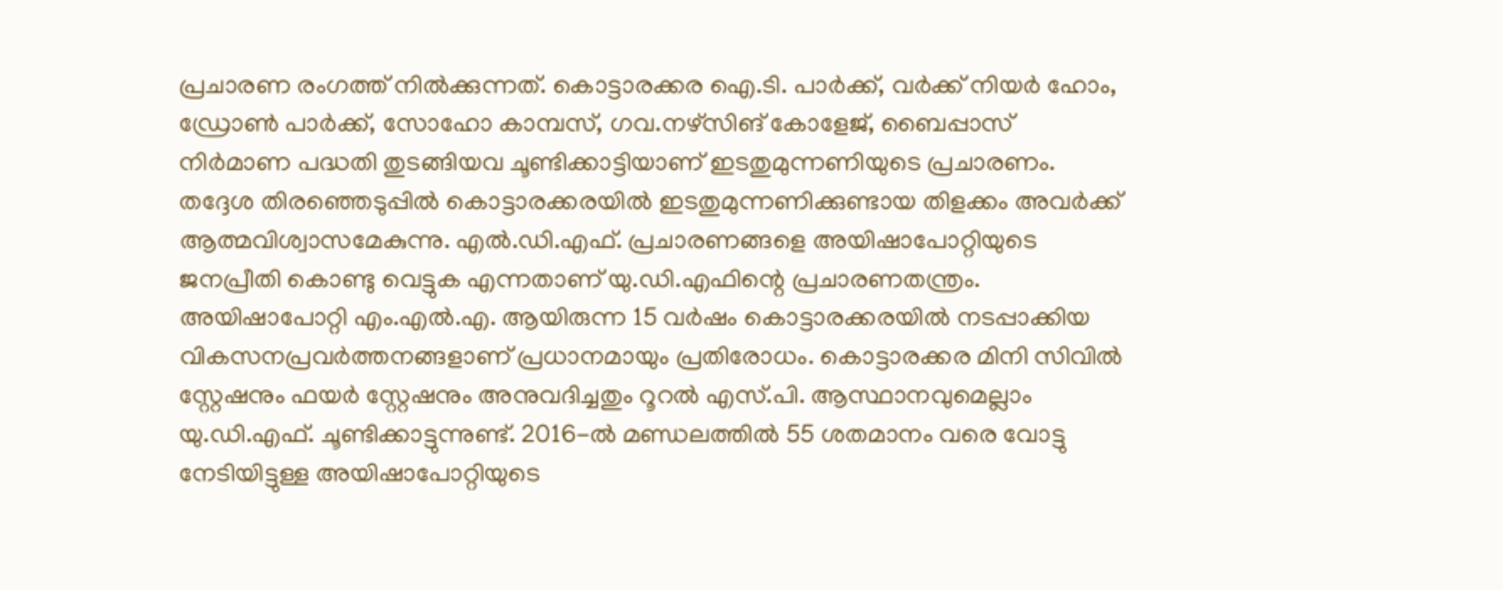പ്രചാരണ രംഗത്ത് നിൽക്കുന്നത്. കൊട്ടാരക്കര ഐ.ടി. പാർക്ക്, വർക്ക് നിയർ ഹോം, ഡ്രോൺ പാർക്ക്, സോഹോ കാമ്പസ്, ഗവ.നഴ്സിങ് കോളേജ്, ബൈപ്പാസ് നിർമാണ പദ്ധതി തുടങ്ങിയവ ചൂണ്ടിക്കാട്ടിയാണ് ഇടതുമുന്നണിയുടെ പ്രചാരണം. തദ്ദേശ തിരഞ്ഞെടുപ്പിൽ കൊട്ടാരക്കരയിൽ ഇടതുമുന്നണിക്കുണ്ടായ തിളക്കം അവർക്ക് ആത്മവിശ്വാസമേകുന്നു. എൽ.ഡി.എഫ്. പ്രചാരണങ്ങളെ അയിഷാപോറ്റിയുടെ ജനപ്രീതി കൊണ്ടു വെട്ടുക എന്നതാണ് യു.ഡി.എഫിന്റെ പ്രചാരണതന്ത്രം. അയിഷാപോറ്റി എം.എൽ.എ. ആയിരുന്ന 15 വർഷം കൊട്ടാരക്കരയിൽ നടപ്പാക്കിയ വികസനപ്രവർത്തനങ്ങളാണ് പ്രധാനമായും പ്രതിരോധം. കൊട്ടാരക്കര മിനി സിവിൽ സ്റ്റേഷനും ഫയർ സ്റ്റേഷനും അനുവദിച്ചതും റൂറൽ എസ്.പി. ആസ്ഥാനവുമെല്ലാം യു.ഡി.എഫ്. ചൂണ്ടിക്കാട്ടുന്നുണ്ട്. 2016-ൽ മണ്ഡലത്തിൽ 55 ശതമാനം വരെ വോട്ടു നേടിയിട്ടുള്ള അയിഷാപോറ്റിയുടെ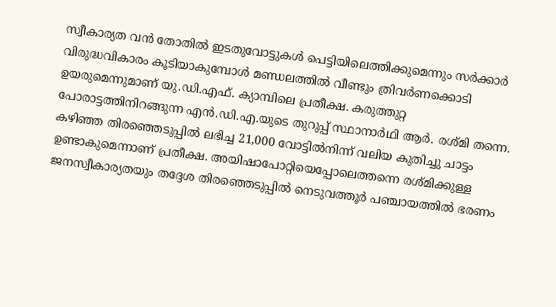സ്വീകാര്യത വൻ തോതിൽ ഇടതുവോട്ടുകൾ പെട്ടിയിലെത്തിക്കുമെന്നും സർക്കാർ വിരുദ്ധവികാരം കൂടിയാകുമ്പോൾ മണ്ഡലത്തിൽ വീണ്ടും ത്രിവർണക്കൊടി ഉയരുമെന്നുമാണ് യു.ഡി.എഫ്. ക്യാമ്പിലെ പ്രതീക്ഷ. കരുത്തുറ്റ പോരാട്ടത്തിനിറങ്ങുന്ന എൻ.ഡി.എ.യുടെ തുറുപ്പ് സ്ഥാനാർഥി ആർ. രശ്മി തന്നെ. കഴിഞ്ഞ തിരഞ്ഞെടുപ്പിൽ ലഭിച്ച 21,000 വോട്ടിൽനിന്ന് വലിയ കുതിച്ചു ചാട്ടം ഉണ്ടാകുമെന്നാണ് പ്രതീക്ഷ. അയിഷാപോറ്റിയെപ്പോലെത്തന്നെ രശ്മിക്കുള്ള ജനസ്വീകാര്യതയും തദ്ദേശ തിരഞ്ഞെടുപ്പിൽ നെടുവത്തൂർ പഞ്ചായത്തിൽ ഭരണം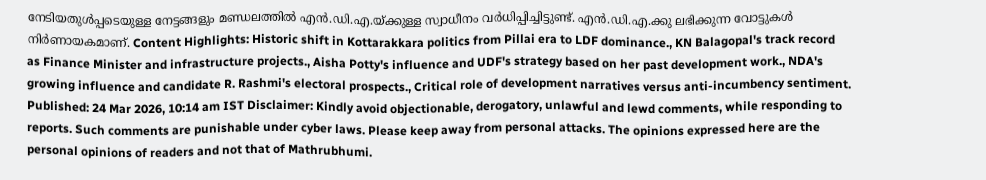നേടിയതുൾപ്പടെയുള്ള നേട്ടങ്ങളും മണ്ഡലത്തിൽ എൻ.ഡി.എ.യ്ക്കുള്ള സ്വാധീനം വർധിപ്പിച്ചിട്ടുണ്ട്. എൻ.ഡി.എ.ക്കു ലഭിക്കുന്ന വോട്ടുകൾ നിർണായകമാണ്. Content Highlights: Historic shift in Kottarakkara politics from Pillai era to LDF dominance., KN Balagopal's track record as Finance Minister and infrastructure projects., Aisha Potty's influence and UDF's strategy based on her past development work., NDA's growing influence and candidate R. Rashmi's electoral prospects., Critical role of development narratives versus anti-incumbency sentiment. Published: 24 Mar 2026, 10:14 am IST Disclaimer: Kindly avoid objectionable, derogatory, unlawful and lewd comments, while responding to reports. Such comments are punishable under cyber laws. Please keep away from personal attacks. The opinions expressed here are the personal opinions of readers and not that of Mathrubhumi.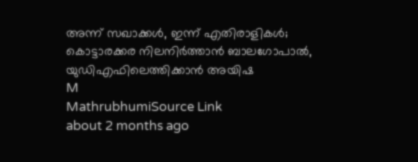അന്ന് സഖാക്കൾ, ഇന്ന് എതിരാളികൾ; കൊട്ടാരക്കര നിലനിർത്താൻ ബാലഗോപാൽ, യുഡിഎഫിലെത്തിക്കാൻ അയിഷ
M
MathrubhumiSource Link
about 2 months ago